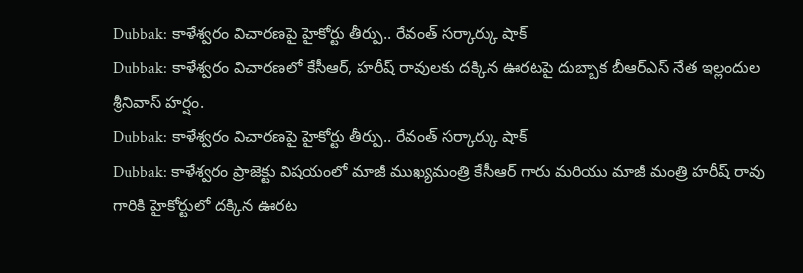Dubbak: కాళేశ్వరం విచారణపై హైకోర్టు తీర్పు.. రేవంత్ సర్కార్కు షాక్
Dubbak: కాళేశ్వరం విచారణలో కేసీఆర్, హరీష్ రావులకు దక్కిన ఊరటపై దుబ్బాక బీఆర్ఎస్ నేత ఇల్లందుల శ్రీనివాస్ హర్షం.
Dubbak: కాళేశ్వరం విచారణపై హైకోర్టు తీర్పు.. రేవంత్ సర్కార్కు షాక్
Dubbak: కాళేశ్వరం ప్రాజెక్టు విషయంలో మాజీ ముఖ్యమంత్రి కేసీఆర్ గారు మరియు మాజీ మంత్రి హరీష్ రావు గారికి హైకోర్టులో దక్కిన ఊరట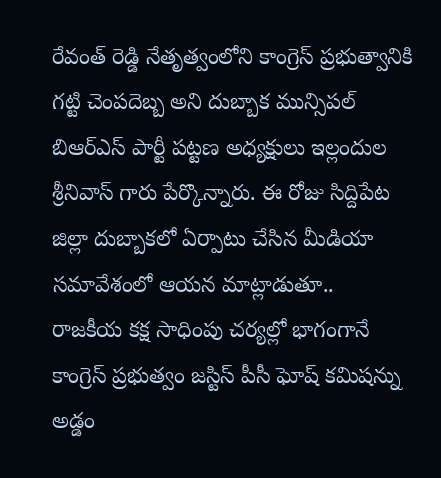రేవంత్ రెడ్డి నేతృత్వంలోని కాంగ్రెస్ ప్రభుత్వానికి గట్టి చెంపదెబ్బ అని దుబ్బాక మున్సిపల్ బిఆర్ఎస్ పార్టీ పట్టణ అధ్యక్షులు ఇల్లందుల శ్రీనివాస్ గారు పేర్కొన్నారు. ఈ రోజు సిద్దిపేట జిల్లా దుబ్బాకలో ఏర్పాటు చేసిన మీడియా సమావేశంలో ఆయన మాట్లాడుతూ..
రాజకీయ కక్ష సాధింపు చర్యల్లో భాగంగానే కాంగ్రెస్ ప్రభుత్వం జస్టిస్ పీసీ ఘోష్ కమిషన్ను అడ్డం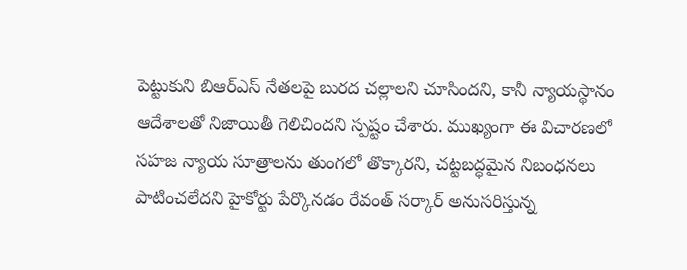పెట్టుకుని బిఆర్ఎస్ నేతలపై బురద చల్లాలని చూసిందని, కానీ న్యాయస్థానం ఆదేశాలతో నిజాయితీ గెలిచిందని స్పష్టం చేశారు. ముఖ్యంగా ఈ విచారణలో సహజ న్యాయ సూత్రాలను తుంగలో తొక్కారని, చట్టబద్ధమైన నిబంధనలు పాటించలేదని హైకోర్టు పేర్కొనడం రేవంత్ సర్కార్ అనుసరిస్తున్న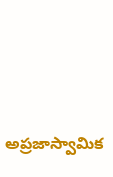అప్రజాస్వామిక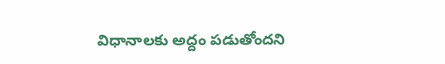విధానాలకు అద్దం పడుతోందని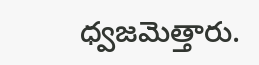ధ్వజమెత్తారు.